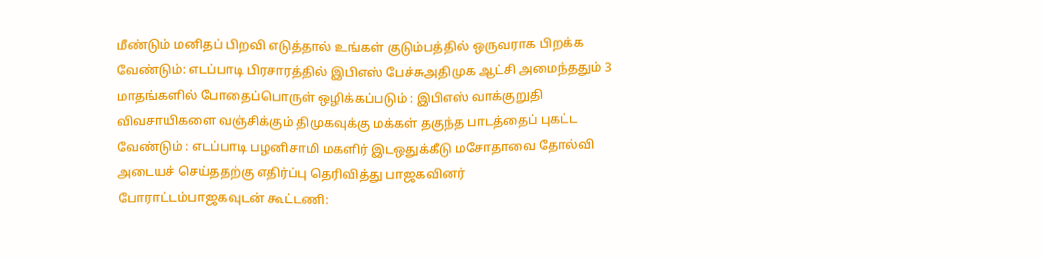மீண்டும் மனிதப் பிறவி எடுத்தால் உங்கள் குடும்பத்தில் ஒருவராக பிறக்க வேண்டும்: எடப்பாடி பிரசாரத்தில் இபிஎஸ் பேச்சுஅதிமுக ஆட்சி அமைந்ததும் 3 மாதங்களில் போதைப்பொருள் ஒழிக்கப்படும் : இபிஎஸ் வாக்குறுதி விவசாயிகளை வஞ்சிக்கும் திமுகவுக்கு மக்கள் தகுந்த பாடத்தைப் புகட்ட வேண்டும் : எடப்பாடி பழனிசாமி மகளிர் இடஒதுக்கீடு மசோதாவை தோல்வி அடையச் செய்ததற்கு எதிர்ப்பு தெரிவித்து பாஜகவினர் போராட்டம்பாஜகவுடன் கூட்டணி: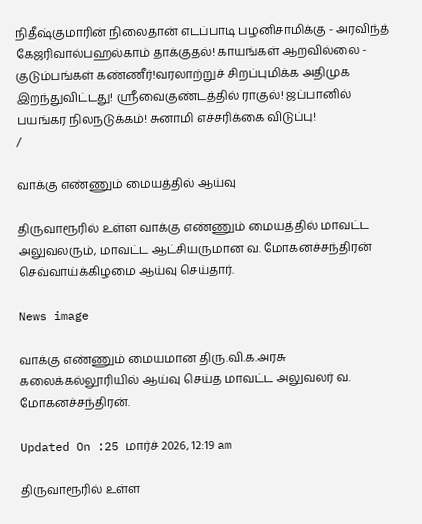நிதீஷ்குமாரின் நிலைதான் எடப்பாடி பழனிசாமிக்கு - அரவிந்த் கேஜரிவால்பஹல்காம் தாக்குதல்! காயங்கள் ஆறவில்லை - குடும்பங்கள் கண்ணீர்!வரலாற்றுச் சிறப்புமிக்க அதிமுக இறந்துவிட்டது! ஸ்ரீவைகுண்டத்தில் ராகுல்! ஜப்பானில் பயங்கர நிலநடுக்கம்! சுனாமி எச்சரிக்கை விடுப்பு!
/

வாக்கு எண்ணும் மையத்தில் ஆய்வு

திருவாரூரில் உள்ள வாக்கு எண்ணும் மையத்தில் மாவட்ட அலுவலரும், மாவட்ட ஆட்சியருமான வ. மோகனச்சந்திரன் செவ்வாய்க்கிழமை ஆய்வு செய்தார்.

News image

வாக்கு எண்ணும் மையமான திரு.வி.க.அரசு கலைக்கல்லூரியில் ஆய்வு செய்த மாவட்ட அலுவலர் வ. மோகனச்சந்திரன்.

Updated On :25 மார்ச் 2026, 12:19 am

திருவாரூரில் உள்ள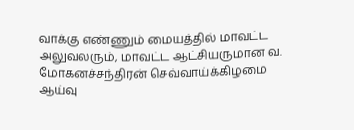வாக்கு எண்ணும் மையத்தில் மாவட்ட அலுவலரும், மாவட்ட ஆட்சியருமான வ. மோகனச்சந்திரன் செவ்வாய்க்கிழமை ஆய்வு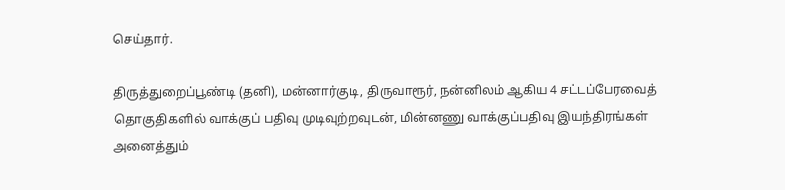செய்தார்.

திருத்துறைப்பூண்டி (தனி), மன்னார்குடி, திருவாரூர், நன்னிலம் ஆகிய 4 சட்டப்பேரவைத் தொகுதிகளில் வாக்குப் பதிவு முடிவுற்றவுடன், மின்னணு வாக்குப்பதிவு இயந்திரங்கள் அனைத்தும்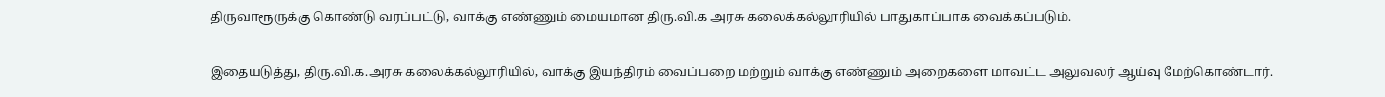திருவாரூருக்கு கொண்டு வரப்பட்டு, வாக்கு எண்ணும் மையமான திரு.வி.க அரசு கலைக்கல்லூரியில் பாதுகாப்பாக வைக்கப்படும்.

இதையடுத்து, திரு.வி.க.அரசு கலைக்கல்லூரியில், வாக்கு இயந்திரம் வைப்பறை மற்றும் வாக்கு எண்ணும் அறைகளை மாவட்ட அலுவலர் ஆய்வு மேற்கொண்டார்.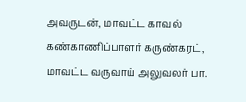அவருடன், மாவட்ட காவல் கண்காணிப்பாளர் கருண்கரட், மாவட்ட வருவாய் அலுவலர் பா.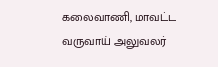கலைவாணி, மாவட்ட வருவாய் அலுவலர்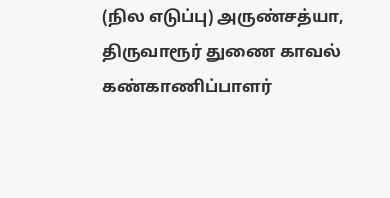(நில எடுப்பு) அருண்சத்யா, திருவாரூர் துணை காவல் கண்காணிப்பாளர்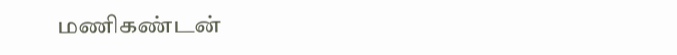மணிகண்டன்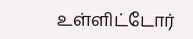உள்ளிட்டோர்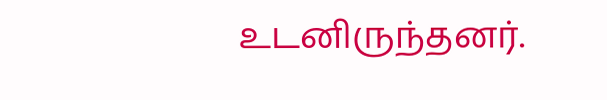உடனிருந்தனர்.